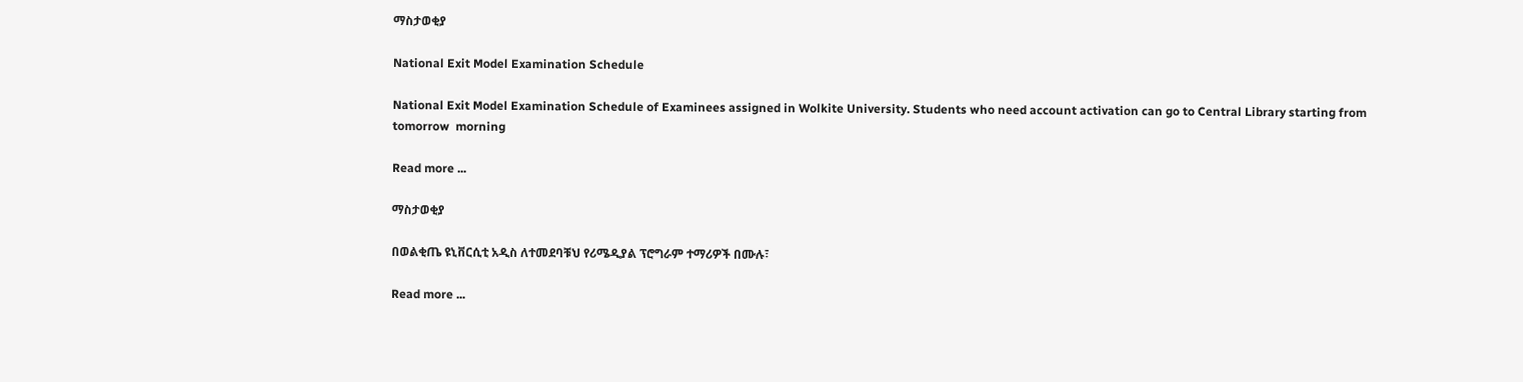ማስታወቂያ

National Exit Model Examination Schedule

National Exit Model Examination Schedule of Examinees assigned in Wolkite University. Students who need account activation can go to Central Library starting from tomorrow  morning

Read more ...

ማስታወቂያ

በወልቂጤ ዩኒቨርሲቲ አዲስ ለተመደባቹህ የሪሜዲያል ፕሮግራም ተማሪዎች በሙሉ፣

Read more ...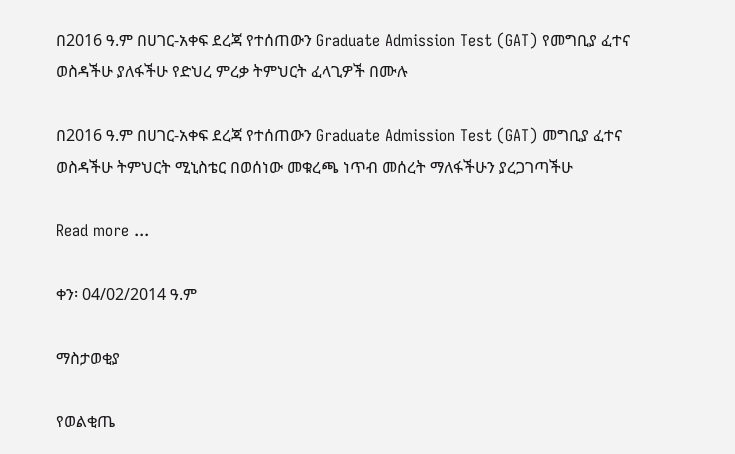በ2016 ዓ.ም በሀገር-አቀፍ ደረጃ የተሰጠውን Graduate Admission Test (GAT) የመግቢያ ፈተና ወስዳችሁ ያለፋችሁ የድህረ ምረቃ ትምህርት ፈላጊዎች በሙሉ

በ2016 ዓ.ም በሀገር-አቀፍ ደረጃ የተሰጠውን Graduate Admission Test (GAT) መግቢያ ፈተና ወስዳችሁ ትምህርት ሚኒስቴር በወሰነው መቁረጫ ነጥብ መሰረት ማለፋችሁን ያረጋገጣችሁ

Read more ...

ቀን፡ 04/02/2014 ዓ.ም

ማስታወቂያ

የወልቂጤ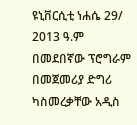ዩኒቨርሲቲ ነሐሴ 29/ 2013 ዓ.ም በመደበኛው ፕሮግራም በመጀመሪያ ድግሪ ካስመረቃቸው አዲስ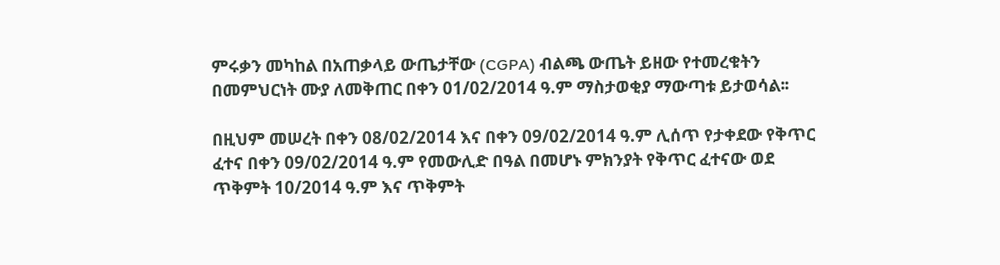ምሩቃን መካከል በአጠቃላይ ውጤታቸው (CGPA) ብልጫ ውጤት ይዘው የተመረቁትን በመምህርነት ሙያ ለመቅጠር በቀን 01/02/2014 ዓ.ም ማስታወቂያ ማውጣቱ ይታወሳል፡፡

በዚህም መሠረት በቀን 08/02/2014 እና በቀን 09/02/2014 ዓ.ም ሊሰጥ የታቀደው የቅጥር ፈተና በቀን 09/02/2014 ዓ.ም የመውሊድ በዓል በመሆኑ ምክንያት የቅጥር ፈተናው ወደ ጥቅምት 10/2014 ዓ.ም እና ጥቅምት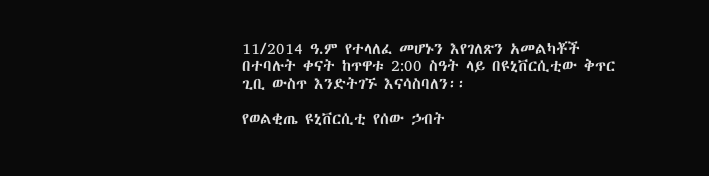11/2014 ዓ.ም የተላለፈ መሆኑን እየገለጽን አመልካቾች በተባሉት ቀናት ከጥዋቱ 2:00 ስዓት ላይ በዩኒቨርሲቲው ቅጥር ጊቢ ውስጥ እንድትገኙ እናሳስባለን፡፡

የወልቂጤ ዩኒቨርሲቲ የሰው ኃብት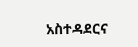አስተዳደርና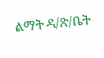ልማት ዳ/ጽ/ቤት